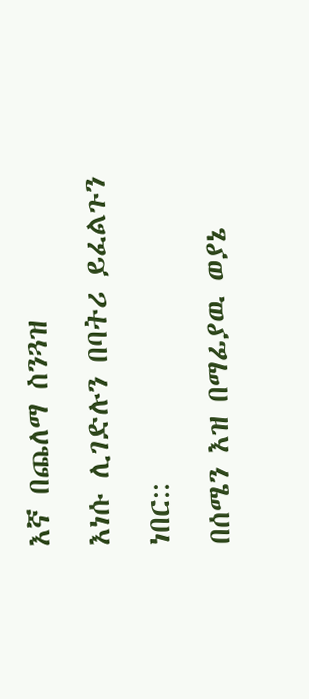እኛ በጨለማ ስንጓዝ
እነሱ ሊገድሉን በባትሪ ይፈልጉን ነበር::
በሰሜን እዝ በማፊያዉ ወያኔ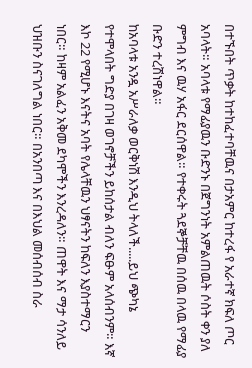በተኙበት ጥቃት ከተከፈተባቸዉና በታአምር ከተረፋ የ አራተኛ ክፍለ ጦር አባላት። አባላቱ የማፊያዉን ቡድንኑ በጀግንነት አምልጠዉት ሶስት ቀን ያለ ምግብ እና ዉሃ አፋር ደርሰዋል። የተቀሩት ጓደኞቻቸዉ በሰዉ በላዉ የማፊያ ቡድን ተረሽነዋል።
ከአባላቱ አንዷ አሥራለቃ ወርቅነሽ እንዲህ ትላለች.....ይህ ጭካኔ የተሞላበት ግድያ በገዛ ወገኖቻችን ይከሰታል ብለን ፍፁም አላሰብንም። እኛ እኮ 22 የሚሆኑ እናትና አባት የሌላቸዉን ህፃናትን ከፍለን እያስተማርን ነበር። ከዛም አልፈን አቅመ ደካሞችን እንረዳለን። ጠዋት እና ማታ ሳንለይ ህዝቡን ስናገለግል ነበር። በአንበጣ እና በእህል መሰብሰብ ስራ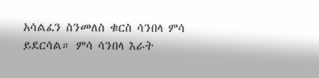አሳልፈን ስንመለስ ቁርስ ሳንበላ ምሳ ይደርሳል። ምሳ ሳንበላ እራት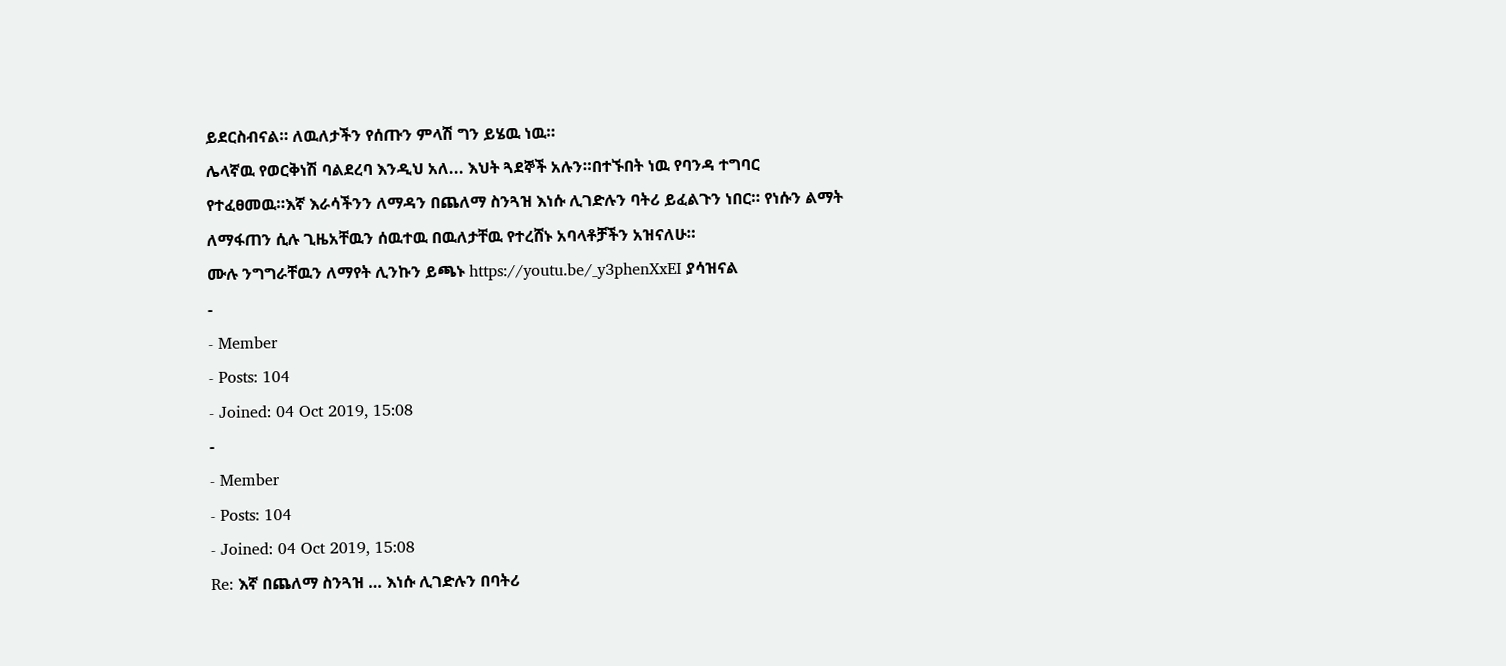ይደርስብናል። ለዉለታችን የሰጡን ምላሽ ግን ይሄዉ ነዉ።
ሌላኛዉ የወርቅነሽ ባልደረባ እንዲህ አለ... እህት ጓደኞች አሉን።በተኙበት ነዉ የባንዳ ተግባር የተፈፀመዉ።እኛ እራሳችንን ለማዳን በጨለማ ስንጓዝ እነሱ ሊገድሉን ባትሪ ይፈልጉን ነበር። የነሱን ልማት ለማፋጠን ሲሉ ጊዜአቸዉን ሰዉተዉ በዉለታቸዉ የተረሸኑ አባላቶቻችን አዝናለሁ።
ሙሉ ንግግራቸዉን ለማየት ሊንኩን ይጫኑ https://youtu.be/_y3phenXxEI ያሳዝናል
-
- Member
- Posts: 104
- Joined: 04 Oct 2019, 15:08
-
- Member
- Posts: 104
- Joined: 04 Oct 2019, 15:08
Re: እኛ በጨለማ ስንጓዝ … እነሱ ሊገድሉን በባትሪ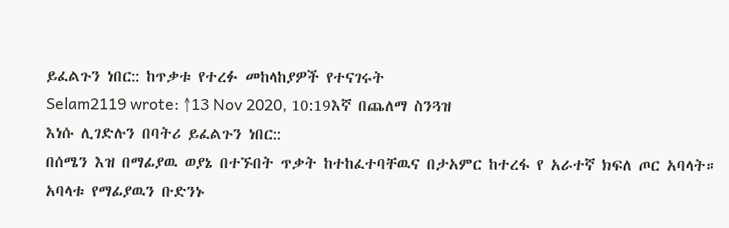ይፈልጉን ነበር:: ከጥቃቱ የተረፉ መከላከያዎች የተናገሩት
Selam2119 wrote: ↑13 Nov 2020, 10:19እኛ በጨለማ ስንጓዝ
እነሱ ሊገድሉን በባትሪ ይፈልጉን ነበር::
በሰሜን እዝ በማፊያዉ ወያኔ በተኙበት ጥቃት ከተከፈተባቸዉና በታአምር ከተረፋ የ አራተኛ ክፍለ ጦር አባላት። አባላቱ የማፊያዉን ቡድንኑ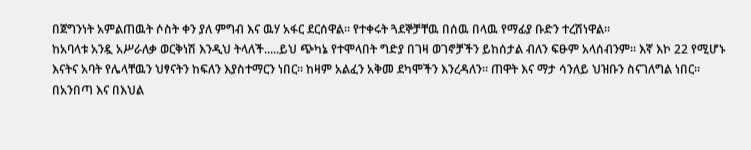በጀግንነት አምልጠዉት ሶስት ቀን ያለ ምግብ እና ዉሃ አፋር ደርሰዋል። የተቀሩት ጓደኞቻቸዉ በሰዉ በላዉ የማፊያ ቡድን ተረሽነዋል።
ከአባላቱ አንዷ አሥራለቃ ወርቅነሽ እንዲህ ትላለች.....ይህ ጭካኔ የተሞላበት ግድያ በገዛ ወገኖቻችን ይከሰታል ብለን ፍፁም አላሰብንም። እኛ እኮ 22 የሚሆኑ እናትና አባት የሌላቸዉን ህፃናትን ከፍለን እያስተማርን ነበር። ከዛም አልፈን አቅመ ደካሞችን እንረዳለን። ጠዋት እና ማታ ሳንለይ ህዝቡን ስናገለግል ነበር። በአንበጣ እና በእህል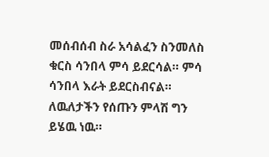መሰብሰብ ስራ አሳልፈን ስንመለስ ቁርስ ሳንበላ ምሳ ይደርሳል። ምሳ ሳንበላ እራት ይደርስብናል። ለዉለታችን የሰጡን ምላሽ ግን ይሄዉ ነዉ።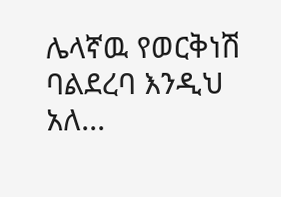ሌላኛዉ የወርቅነሽ ባልደረባ እንዲህ አለ...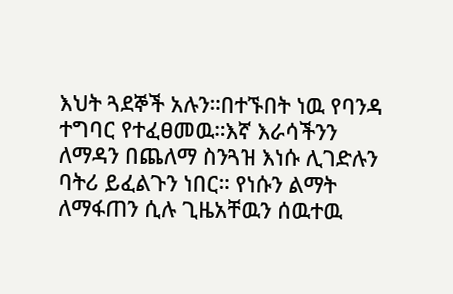እህት ጓደኞች አሉን።በተኙበት ነዉ የባንዳ ተግባር የተፈፀመዉ።እኛ እራሳችንን ለማዳን በጨለማ ስንጓዝ እነሱ ሊገድሉን ባትሪ ይፈልጉን ነበር። የነሱን ልማት ለማፋጠን ሲሉ ጊዜአቸዉን ሰዉተዉ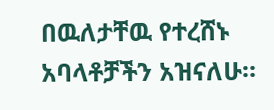በዉለታቸዉ የተረሸኑ አባላቶቻችን አዝናለሁ።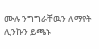ሙሉ ንግግራቸዉን ለማየት ሊንኩን ይጫኑ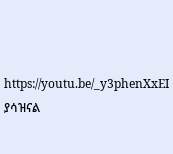https://youtu.be/_y3phenXxEI ያሳዝናል